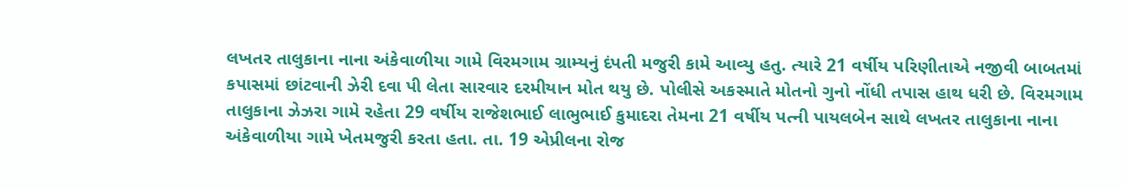લખતર તાલુકાના નાના અંકેવાળીયા ગામે વિરમગામ ગ્રામ્યનું દંપતી મજુરી કામે આવ્યુ હતુ. ત્યારે 21 વર્ષીય પરિણીતાએ નજીવી બાબતમાં કપાસમાં છાંટવાની ઝેરી દવા પી લેતા સારવાર દરમીયાન મોત થયુ છે. પોલીસે અકસ્માતે મોતનો ગુનો નોંધી તપાસ હાથ ધરી છે. વિરમગામ તાલુકાના ઝેઝરા ગામે રહેતા 29 વર્ષીય રાજેશભાઈ લાભુભાઈ કુમાદરા તેમના 21 વર્ષીય પત્ની પાયલબેન સાથે લખતર તાલુકાના નાના અંકેવાળીયા ગામે ખેતમજુરી કરતા હતા. તા. 19 એપ્રીલના રોજ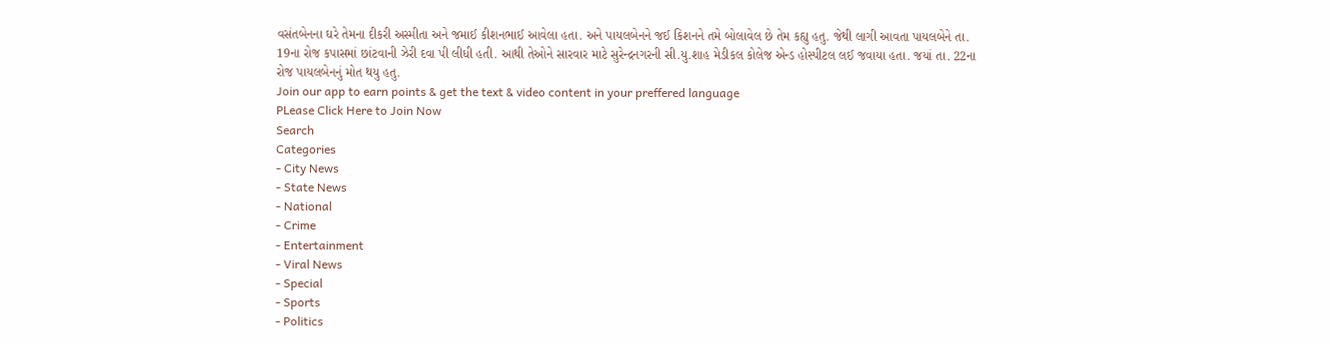વસંતબેનના ઘરે તેમના દીકરી અસ્મીતા અને જમાઈ કીશનભાઈ આવેલા હતા. અને પાયલબેનને જઈ કિશનને તમે બોલાવેલ છે તેમ કહ્યુ હતુ. જેથી લાગી આવતા પાયલબેને તા. 19ના રોજ કપાસમાં છાંટવાની ઝેરી દવા પી લીધી હતી. આથી તેઓને સારવાર માટે સુરેન્દ્રનગરની સી.યુ.શાહ મેડીકલ કોલેજ એન્ડ હોસ્પીટલ લઈ જવાયા હતા. જયાં તા. 22ના રોજ પાયલબેનનું મોત થયુ હતુ.
Join our app to earn points & get the text & video content in your preffered language
PLease Click Here to Join Now
Search
Categories
- City News
- State News
- National
- Crime
- Entertainment
- Viral News
- Special
- Sports
- Politics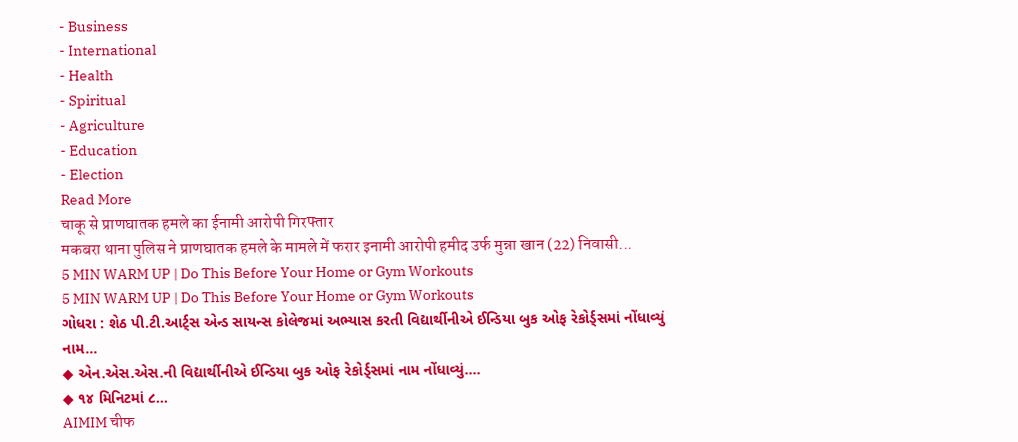- Business
- International
- Health
- Spiritual
- Agriculture
- Education
- Election
Read More
चाकू से प्राणघातक हमले का ईनामी आरोपी गिरफ्तार
मकबरा थाना पुलिस ने प्राणघातक हमले के मामले में फरार इनामी आरोपी हमीद उर्फ मुन्ना खान (22) निवासी...
5 MIN WARM UP | Do This Before Your Home or Gym Workouts
5 MIN WARM UP | Do This Before Your Home or Gym Workouts
ગોધરા : શેઠ પી.ટી.આર્ટ્સ એન્ડ સાયન્સ કોલેજમાં અભ્યાસ કરતી વિદ્યાર્થીનીએ ઈન્ડિયા બુક ઓફ રેકોર્ડ્સમાં નોંધાવ્યું નામ...
◆ એન.એસ.એસ.ની વિદ્યાર્થીનીએ ઈન્ડિયા બુક ઓફ રેકોર્ડ્સમાં નામ નોંધાવ્યું....
◆ ૧૪ મિનિટમાં ૮...
AIMIM चीफ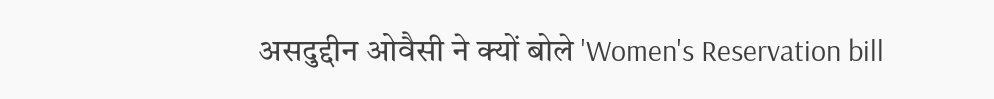असदुद्दीन ओवैसी ने क्यों बोले 'Women's Reservation bill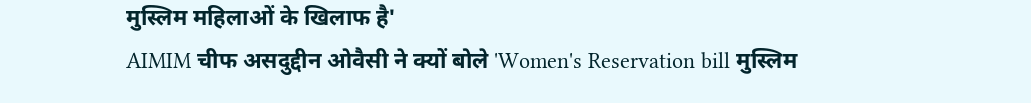मुस्लिम महिलाओं के खिलाफ है'
AIMIM चीफ असदुद्दीन ओवैसी ने क्यों बोले 'Women's Reservation bill मुस्लिम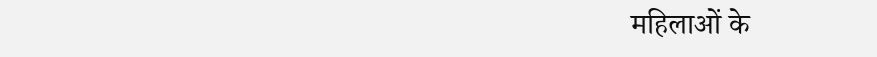महिलाओं के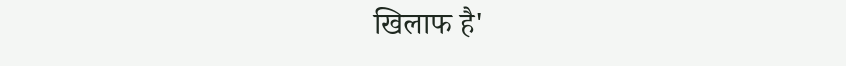खिलाफ है'